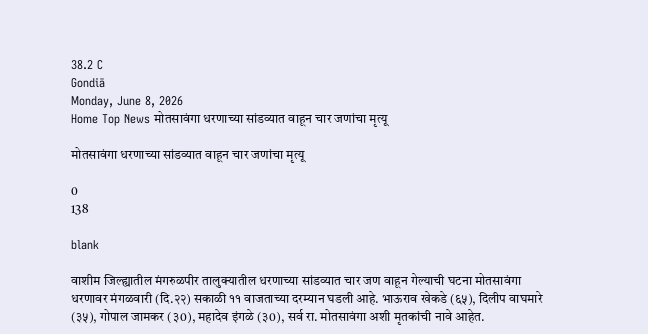38.2 C
Gondiā
Monday, June 8, 2026
Home Top News मोतसावंगा धरणाच्या सांडव्यात वाहून चार जणांचा मृत्यू

मोतसावंगा धरणाच्या सांडव्यात वाहून चार जणांचा मृत्यू

0
138

blank

वाशीम जिल्ह्यातील मंगरुळपीर तालुक्यातील धरणाच्या सांडव्यात चार जण वाहून गेल्याची घटना मोतसावंगा धरणावर मंगळवारी (दि.२२) सकाळी ११ वाजताच्या दरम्यान घडली आहे. भाऊराव खेकडे (६५), दिलीप वाघमारे (३५), गोपाल जामकर (३0), महादेव इंगळे (३0), सर्व रा. मोतसावंगा अशी मृतकांची नावे आहेत.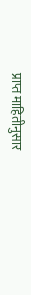प्राप्त माहितीनुसार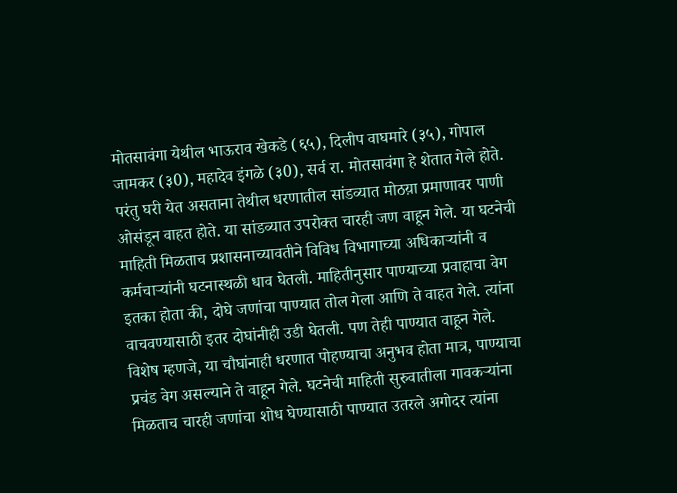मोतसावंगा येथील भाऊराव खेकडे (६५), दिलीप वाघमारे (३५), गोपाल जामकर (३0), महादेव इंगळे (३0), सर्व रा. मोतसावंगा हे शेतात गेले होते. परंतु घरी येत असताना तेथील धरणातील सांडव्यात मोठय़ा प्रमाणावर पाणी ओसंडून वाहत होते. या सांडव्यात उपरोक्त चारही जण वाहून गेले. या घटनेची माहिती मिळताच प्रशासनाच्यावतीने विविध विभागाच्या अधिकार्‍यांनी व कर्मचार्‍यांनी घटनास्थळी धाव घेतली. माहितीनुसार पाण्याच्या प्रवाहाचा वेग इतका होता की, दोघे जणांचा पाण्यात तोल गेला आणि ते वाहत गेले. त्यांना वाचवण्यासाठी इतर दोघांनीही उडी घेतली. पण तेही पाण्यात वाहून गेले. विशेष म्हणजे, या चौघांनाही धरणात पोहण्याचा अनुभव होता मात्र, पाण्याचा प्रचंड वेग असल्याने ते वाहून गेले. घटनेची माहिती सुरुवातीला गावकर्‍यांना मिळताच चारही जणांचा शोध घेण्यासाठी पाण्यात उतरले अगोदर त्यांना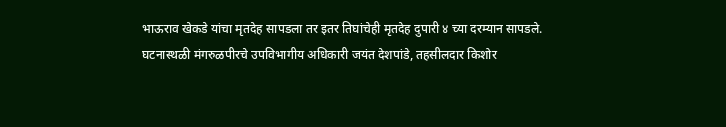भाऊराव खेकडे यांचा मृतदेह सापडला तर इतर तिघांचेही मृतदेह दुपारी ४ च्या दरम्यान सापडले.
घटनास्थळी मंगरुळपीरचे उपविभागीय अधिकारी जयंत देशपांडे, तहसीलदार किशोर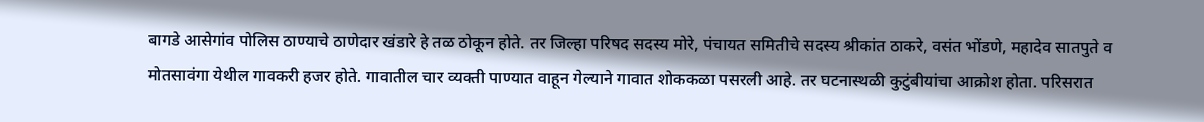बागडे आसेगांव पोलिस ठाण्याचे ठाणेदार खंडारे हे तळ ठोकून होते. तर जिल्हा परिषद सदस्य मोरे, पंचायत समितीचे सदस्य श्रीकांत ठाकरे, वसंत भोंडणे, महादेव सातपुते व मोतसावंगा येथील गावकरी हजर होते. गावातील चार व्यक्ती पाण्यात वाहून गेल्याने गावात शोककळा पसरली आहे. तर घटनास्थळी कुटुंबीयांचा आक्रोश होता. परिसरात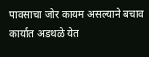पावसाचा जोर कायम असल्याने बचाव कार्यात अडथळे येत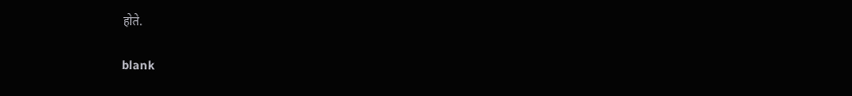होते.

blank